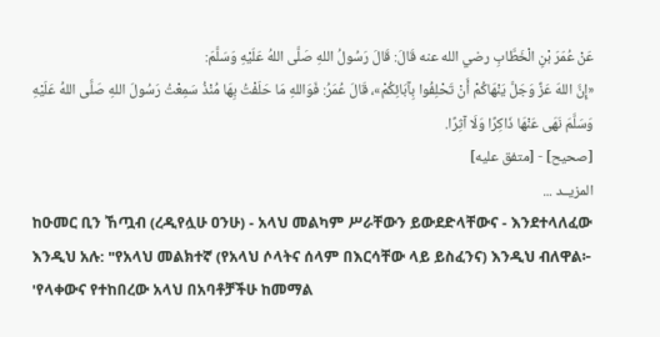عَنْ عُمَرَ بْنِ الْخَطَّابِ رضي الله عنه قَالَ: قَالَ رَسُولُ اللهِ صَلَّى اللهُ عَلَيْهِ وَسَلَّمَ:
«إِنَّ اللهَ عَزَّ وَجَلَّ يَنْهَاكُمْ أَنْ تَحْلِفُوا بِآبَائِكُمْ»، قَالَ عُمَرُ: فَوَاللهِ مَا حَلَفْتُ بِهَا مُنْذُ سَمِعْتُ رَسُولَ اللهِ صَلَّى اللهُ عَلَيْهِ وَسَلَّمَ نَهَى عَنْهَا ذَاكِرًا وَلَا آثِرًا.
[صحيح] - [متفق عليه]
المزيــد ...
ከዑመር ቢን ኸጧብ (ረዲየሏሁ ዐንሁ) - አላህ መልካም ሥራቸውን ይውደድላቸውና - እንደተላለፈው እንዲህ አሉ: "የአላህ መልክተኛ (የአላህ ሶላትና ሰላም በእርሳቸው ላይ ይስፈንና) እንዲህ ብለዋል፦
'የላቀውና የተከበረው አላህ በአባቶቻችሁ ከመማል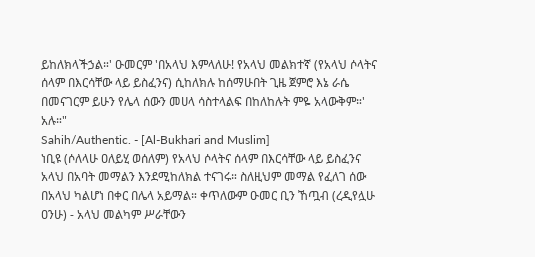ይከለክላችኃል።' ዑመርም 'በአላህ እምላለሁ! የአላህ መልክተኛ (የአላህ ሶላትና ሰላም በእርሳቸው ላይ ይስፈንና) ሲከለክሉ ከሰማሁበት ጊዜ ጀምሮ እኔ ራሴ በመናገርም ይሁን የሌላ ሰውን መሀላ ሳስተላልፍ በከለከሉት ምዬ አላውቅም።' አሉ።"
Sahih/Authentic. - [Al-Bukhari and Muslim]
ነቢዩ (ሶለላሁ ዐለይሂ ወሰለም) የአላህ ሶላትና ሰላም በእርሳቸው ላይ ይስፈንና አላህ በአባት መማልን እንደሚከለክል ተናገሩ። ስለዚህም መማል የፈለገ ሰው በአላህ ካልሆነ በቀር በሌላ አይማል። ቀጥለውም ዑመር ቢን ኸጧብ (ረዲየሏሁ ዐንሁ) - አላህ መልካም ሥራቸውን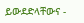ይውደድላቸውና -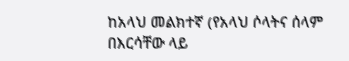ከአላህ መልክተኛ (የአላህ ሶላትና ሰላም በእርሳቸው ላይ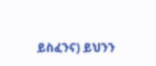ይስፈንና) ይህንን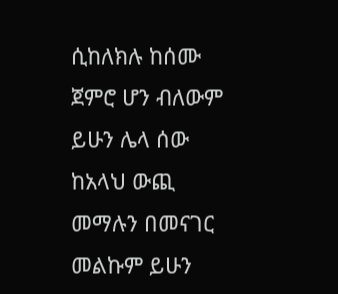ሲከለክሉ ከሰሙ ጀምሮ ሆን ብለውም ይሁን ሌላ ሰው ከአላህ ውጪ መማሉን በመናገር መልኩም ይሁን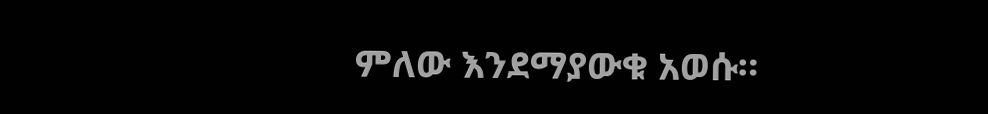ምለው እንደማያውቁ አወሱ።